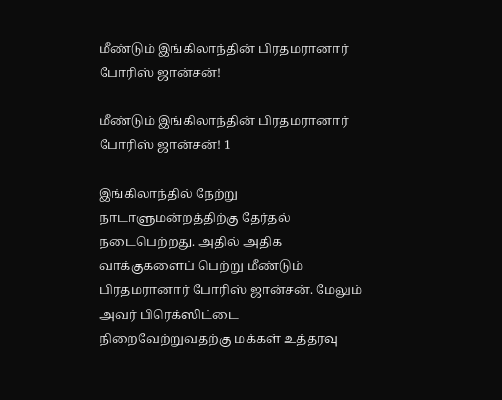மீண்டும் இங்கிலாந்தின் பிரதமரானார் போரிஸ் ஜான்சன்!

மீண்டும் இங்கிலாந்தின் பிரதமரானார் போரிஸ் ஜான்சன்! 1

இங்கிலாந்தில் நேற்று நாடாளுமன்றத்திற்கு தேர்தல் நடைபெற்றது. அதில் அதிக வாக்குகளைப் பெற்று மீண்டும் பிரதமரானார் போரிஸ் ஜான்சன். மேலும் அவர் பிரெக்ஸிட்டை நிறைவேற்றுவதற்கு மக்கள் உத்தரவு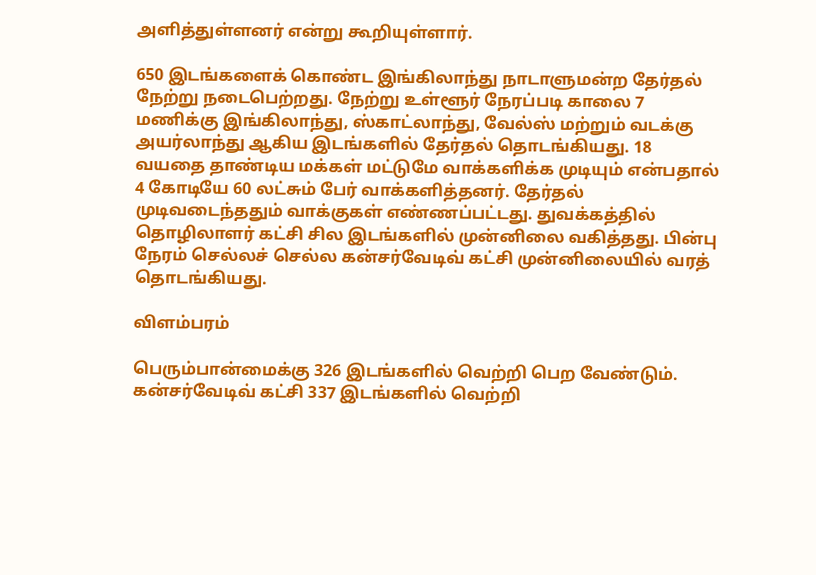அளித்துள்ளனர் என்று கூறியுள்ளார்.

650 இடங்களைக் கொண்ட இங்கிலாந்து நாடாளுமன்ற தேர்தல் நேற்று நடைபெற்றது. நேற்று உள்ளூர் நேரப்படி காலை 7 மணிக்கு இங்கிலாந்து, ஸ்காட்லாந்து, வேல்ஸ் மற்றும் வடக்கு அயர்லாந்து ஆகிய இடங்களில் தேர்தல் தொடங்கியது. 18 வயதை தாண்டிய மக்கள் மட்டுமே வாக்களிக்க முடியும் என்பதால் 4 கோடியே 60 லட்சும் பேர் வாக்களித்தனர். தேர்தல் முடிவடைந்ததும் வாக்குகள் எண்ணப்பட்டது. துவக்கத்தில் தொழிலாளர் கட்சி சில இடங்களில் முன்னிலை வகித்தது. பின்பு நேரம் செல்லச் செல்ல கன்சர்வேடிவ் கட்சி முன்னிலையில் வரத் தொடங்கியது.

விளம்பரம்

பெரும்பான்மைக்கு 326 இடங்களில் வெற்றி பெற வேண்டும். கன்சர்வேடிவ் கட்சி 337 இடங்களில் வெற்றி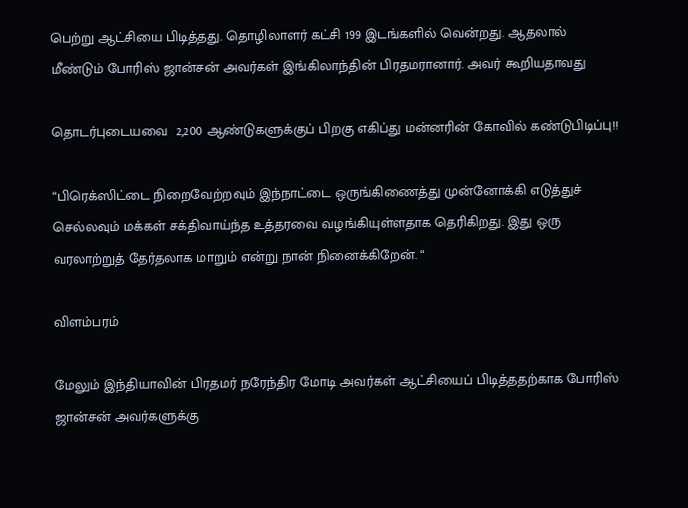பெற்று ஆட்சியை பிடித்தது. தொழிலாளர் கட்சி 199 இடங்களில் வென்றது. ஆதலால் மீண்டும் போரிஸ் ஜான்சன் அவர்கள் இங்கிலாந்தின் பிரதமரானார். அவர் கூறியதாவது

தொடர்புடையவை  2,200 ஆண்டுகளுக்குப் பிறகு எகிப்து மன்னரின் கோவில் கண்டுபிடிப்பு!!

“பிரெக்ஸிட்டை நிறைவேற்றவும் இந்நாட்டை ஒருங்கிணைத்து முன்னோக்கி எடுத்துச் செல்லவும் மக்கள் சக்திவாய்ந்த உத்தரவை வழங்கியுள்ளதாக தெரிகிறது. இது ஒரு வரலாற்றுத் தேர்தலாக மாறும் என்று நான் நினைக்கிறேன். “

விளம்பரம்

மேலும் இந்தியாவின் பிரதமர் நரேந்திர மோடி அவர்கள் ஆட்சியைப் பிடித்ததற்காக போரிஸ் ஜான்சன் அவர்களுக்கு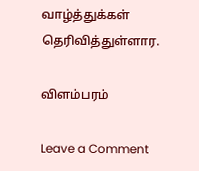வாழ்த்துக்கள் தெரிவித்துள்ளார.

விளம்பரம்

Leave a Comment